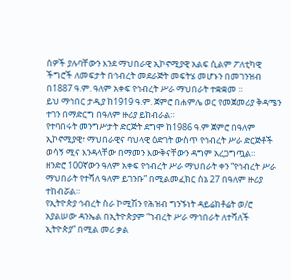ሰዎች ያሉባቸውን እንደ ማህበራዊ ኢኮኖሚያዊ አልፍ ሲልም ፖለቲካዊ ችግሮች ለመፍታት በኅብረት መደራጅት መፍትሄ መሆኑን በመገንዝብ በ1887 ዓ.ም. ዓለም አቀፍ የኅብረት ሥራ ማህበራት ተቋቋመ ።
ይህ ማኅበር ታዲያ ከ1919 ዓ.ም. ጀምሮ በሐምሌ ወር የመጀመሪያ ቅዳሜን ተገን በማድርግ በዓለም ዙሪያ ይከብራል።
የተባበሩት መንግሥታት ድርጅት ደግሞ ከ1986 ዓ.ም ጀምሮ በዓለም ኢኮኖሚያዊ፣ ማህበራዊና ባህላዊ ዕድገት ውስጥ የኅብረት ሥራ ድርጅቶች ወሳኝ ሚና እንዳላቸው በማመን እውቅናቸውን ዳግም አረጋግጧል።
ዘንድሮ 100ኛውን ዓለም አቀፍ የኅብረት ሥራ ማህበራት ቀን “የኅብረት ሥራ ማህበራት የተሻለ ዓለም ይገንቡ” በሚልመፈክር ሰኔ 27 በዓለም ዙሪያ ተከብሯል።
የኢትዮጵያ ኅብረት ስራ ኮሚሽን የሕዝብ ግንኙነት ዳይሬክቶሬት ወ/ሮ አያልሠው ዳንኤል በኢትዮጵያም “ኀብረት ሥራ ማኅበራት ለተሻለች ኢትዮጵያ” በሚል መሪ ቃል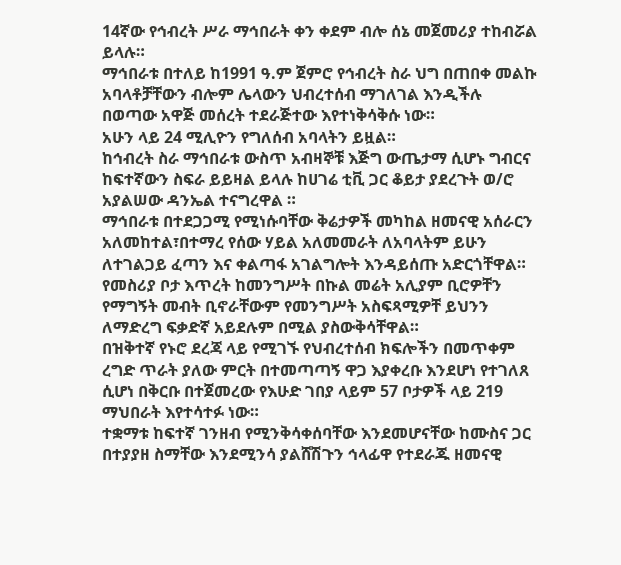14ኛው የኅብረት ሥራ ማኅበራት ቀን ቀደም ብሎ ሰኔ መጀመሪያ ተከብሯል ይላሉ።
ማኅበራቱ በተለይ ከ1991 ዓ.ም ጀምሮ የኅብረት ስራ ህግ በጠበቀ መልኩ አባላቶቻቸውን ብሎም ሌላውን ህብረተሰብ ማገለገል እንዲችሉ በወጣው አዋጅ መሰረት ተደራጅተው እየተነቅሳቅሱ ነው።
አሁን ላይ 24 ሚሊዮን የግለሰብ አባላትን ይዟል።
ከኅብረት ስራ ማኅበራቱ ውስጥ አብዛኞቹ እጅግ ውጤታማ ሲሆኑ ግብርና ከፍተኛውን ስፍራ ይይዛል ይላሉ ከሀገሬ ቲቪ ጋር ቆይታ ያደረጉት ወ/ሮ አያልሠው ዳንኤል ተናግረዋል ።
ማኅበራቱ በተደጋጋሚ የሚነሱባቸው ቅሬታዎች መካከል ዘመናዊ አሰራርን አለመከተል፣በተማረ የሰው ሃይል አለመመራት ለአባላትም ይሁን ለተገልጋይ ፈጣን እና ቀልጣፋ አገልግሎት እንዳይሰጡ አድርጎቸዋል።
የመስሪያ ቦታ እጥረት ከመንግሥት በኩል መሬት አሊያም ቢሮዎቸን የማግኝት መብት ቢኖራቸውም የመንግሥት አስፍጻሚዎቸ ይህንን ለማድረግ ፍቃድኛ አይደሉም በሚል ያስውቅሳቸዋል።
በዝቅተኛ የኑሮ ደረጃ ላይ የሚገኙ የህብረተሰብ ክፍሎችን በመጥቀም ረግድ ጥራት ያለው ምርት በተመጣጣኝ ዋጋ እያቀረቡ እንደሆነ የተገለጸ ሲሆነ በቅርቡ በተጀመረው የእሁድ ገበያ ላይም 57 ቦታዎች ላይ 219 ማህበራት እየተሳተፉ ነው።
ተቋማቱ ከፍተኛ ገንዘብ የሚንቅሳቀሰባቸው እንደመሆናቸው ከሙስና ጋር በተያያዘ ስማቸው እንደሚንሳ ያልሸሽጉን ኅላፊዋ የተደራጁ ዘመናዊ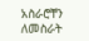አስራሮቸን ለመስራት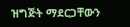ዝግጅት ማደርጋቸውን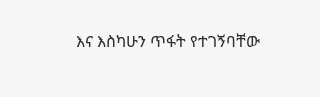እና እስካሁን ጥፋት የተገኝባቸው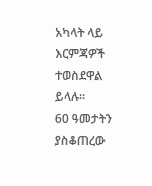አካላት ላይ እርምጃዎች ተወስደዋል ይላሉ።
60 ዓመታትን ያስቆጠረው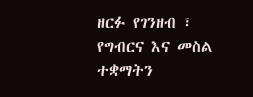ዘርፉ የገንዘብ ፣ የግብርና እና መስል ተቋማትን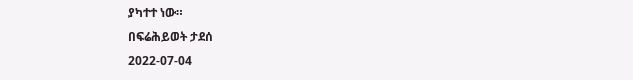ያካተተ ነው።
በፍሬሕይወት ታደሰ
2022-07-04